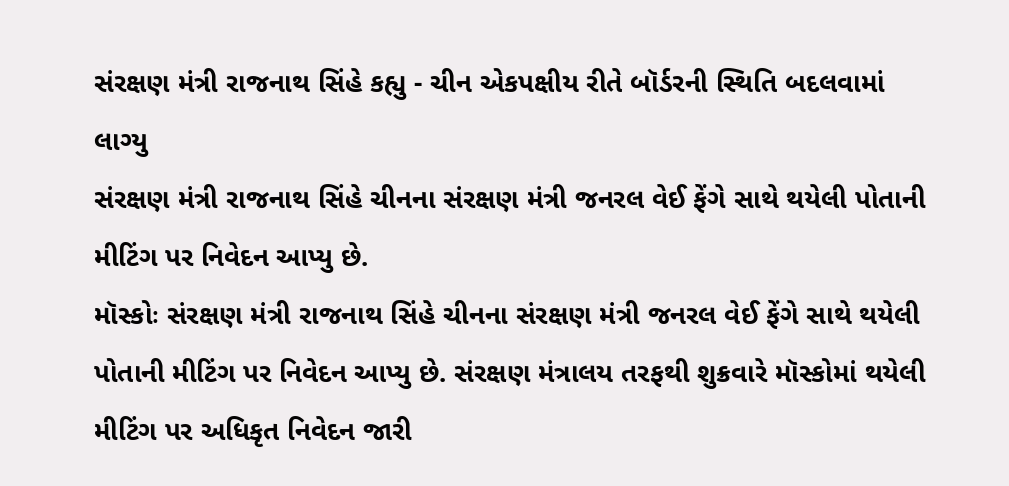સંરક્ષણ મંત્રી રાજનાથ સિંહે કહ્યુ - ચીન એકપક્ષીય રીતે બૉર્ડરની સ્થિતિ બદલવામાં લાગ્યુ
સંરક્ષણ મંત્રી રાજનાથ સિંહે ચીનના સંરક્ષણ મંત્રી જનરલ વેઈ ફેંગે સાથે થયેલી પોતાની મીટિંગ પર નિવેદન આપ્યુ છે.
મૉસ્કોઃ સંરક્ષણ મંત્રી રાજનાથ સિંહે ચીનના સંરક્ષણ મંત્રી જનરલ વેઈ ફેંગે સાથે થયેલી પોતાની મીટિંગ પર નિવેદન આપ્યુ છે. સંરક્ષણ મંત્રાલય તરફથી શુક્રવારે મૉસ્કોમાં થયેલી મીટિંગ પર અધિકૃત નિવેદન જારી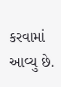કરવામાં આવ્યુ છે.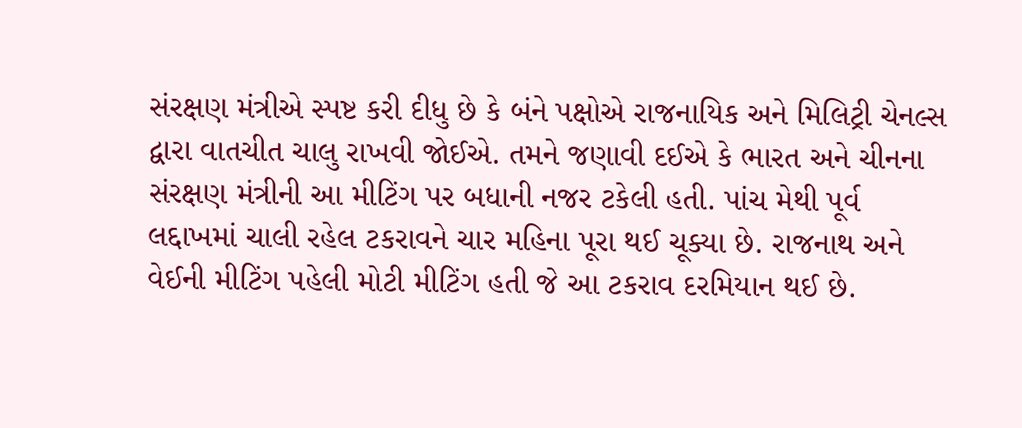સંરક્ષણ મંત્રીએ સ્પષ્ટ કરી દીધુ છે કે બંને પક્ષોએ રાજનાયિક અને મિલિટ્રી ચેનલ્સ દ્વારા વાતચીત ચાલુ રાખવી જોઈએ. તમને જણાવી દઈએ કે ભારત અને ચીનના સંરક્ષણ મંત્રીની આ મીટિંગ પર બધાની નજર ટકેલી હતી. પાંચ મેથી પૂર્વ લદ્દાખમાં ચાલી રહેલ ટકરાવને ચાર મહિના પૂરા થઈ ચૂક્યા છે. રાજનાથ અને વેઈની મીટિંગ પહેલી મોટી મીટિંગ હતી જે આ ટકરાવ દરમિયાન થઈ છે.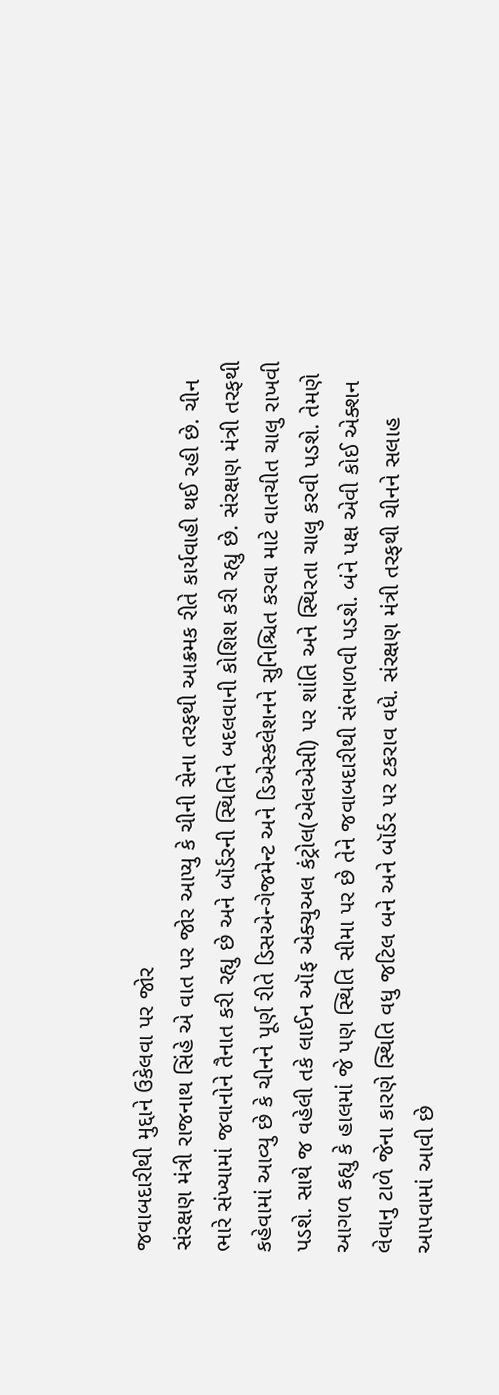જવાબદારીથી મુદ્દાને ઉકેલવા પર જોર
સંરક્ષણ મંત્રી રાજનાથ સિંહે એ વાત પર જોર આપ્યુ કે ચીની સેના તરફથી આક્રમક રીતે કાર્યવાહી થઈ રહી છે. ચીન ભારે સંખ્યામાં જવાનોને તૈનાત કરી રહ્યુ છે અને બૉર્ડરની સ્થિતિને બદલવાની કોશિશ કરી રહ્યુ છે. સંરક્ષણ મંત્રી તરફથી કહેવામાં આવ્યુ છે કે ચીનને પૂર્ણ રીતે ડિસએન્ગેજમેન્ટ અને ડિએસ્કલેશનને સુનિશ્ચિત કરવા માટે વાતચીત ચાલુ રાખવી પડશે. સાથે જ વહેલી તકે લાઈન ઑફ એક્ચુઅલ કંટ્રોલ(એલએસી) પર શાંતિ અને સ્થિરતા ચાલુ કરવી પડશે. તેમણે આગળ કહ્યુ કે હાલમાં જે પણ સ્થિતિ સીમા પર છે તેને જવાબદારીથી સંભાળવી પડશે. બંને પક્ષ એવી કોઈ એક્શન લેવાનુ ટાળે જેના કારણે સ્થિતિ વધુ જટિલ બને અને બૉર્ડર પર ટકરાવ વધે. સંરક્ષણ મંત્રી તરફથી ચીનને સલાહ આપવામાં આવી છે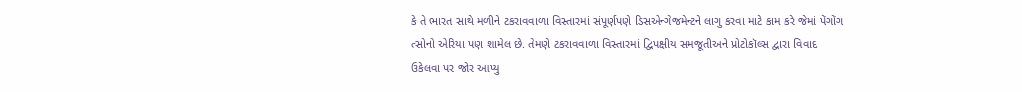કે તે ભારત સાથે મળીને ટકરાવવાળા વિસ્તારમાં સંપૂર્ણપણે ડિસએન્ગેજમેન્ટને લાગુ કરવા માટે કામ કરે જેમાં પેંગોંગ ત્સોનો એરિયા પણ શામેલ છે. તેમણે ટકરાવવાળા વિસ્તારમાં દ્વિપક્ષીય સમજૂતીઅને પ્રોટોકૉલ્સ દ્વારા વિવાદ ઉકેલવા પર જોર આપ્યુ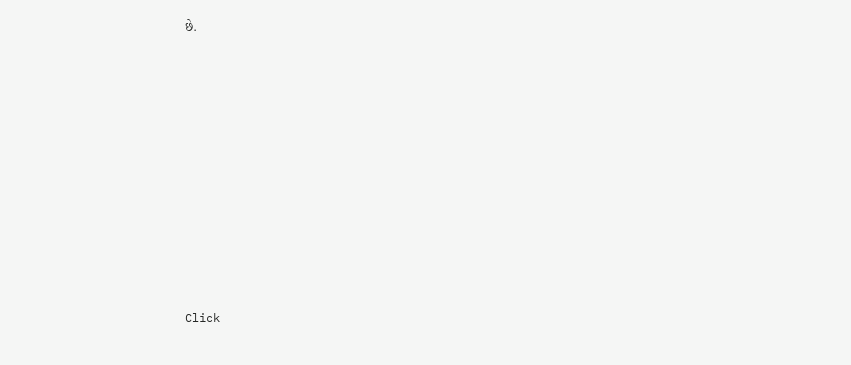છે.












Click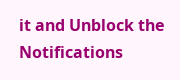it and Unblock the Notifications